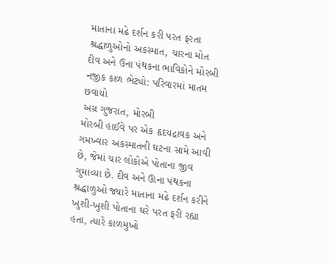માતાના મઢે દર્શન કરી પરત ફરતા શ્રદ્ધાળુઓનો અકસ્માત, ચારના મોત
દીવ અને ઉના પંથકના ભાવિકોને મોરબી નજીક કાળ ભેટ્યો: પરિવારમાં માતમ છવાયો
અગ્ર ગુજરાત, મોરબી
મોરબી હાઈવે પર એક હૃદયદ્રાવક અને ગમખ્વાર અકસ્માતની ઘટના સામે આવી છે, જેમાં ચાર લોકોએ પોતાના જીવ ગુમાવ્યા છે. દીવ અને ઊના પંથકના શ્રદ્ધાળુઓ જ્યારે માતાના મઢે દર્શન કરીને ખુશી-ખુશી પોતાના ઘરે પરત ફરી રહ્યા હતા, ત્યારે કાળમુખો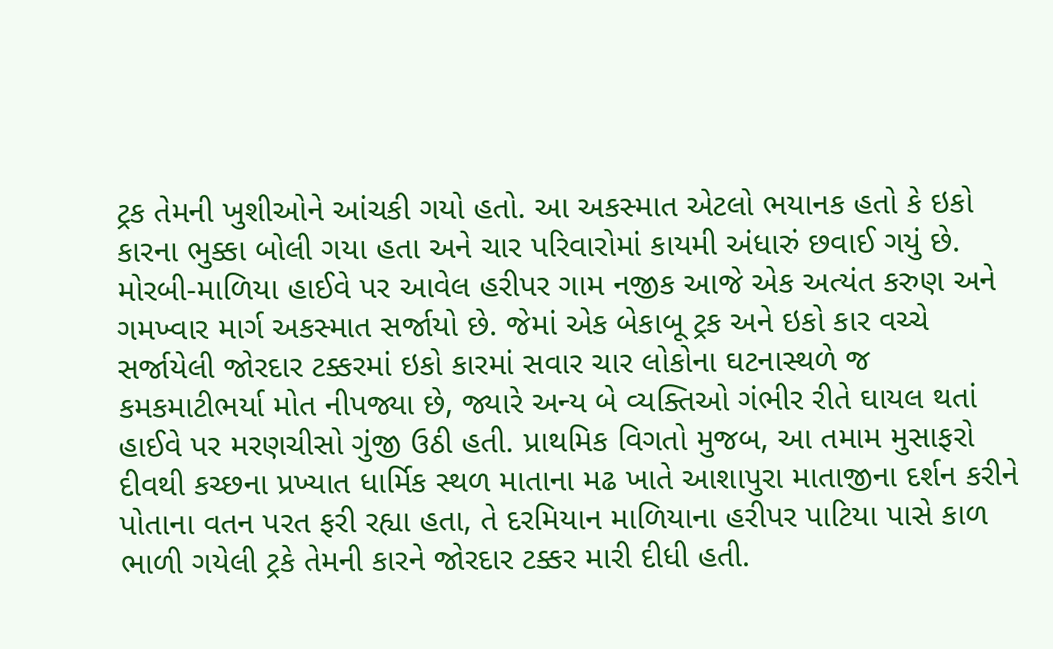ટ્રક તેમની ખુશીઓને આંચકી ગયો હતો. આ અકસ્માત એટલો ભયાનક હતો કે ઇકો કારના ભુક્કા બોલી ગયા હતા અને ચાર પરિવારોમાં કાયમી અંધારું છવાઈ ગયું છે.
મોરબી-માળિયા હાઈવે પર આવેલ હરીપર ગામ નજીક આજે એક અત્યંત કરુણ અને ગમખ્વાર માર્ગ અકસ્માત સર્જાયો છે. જેમાં એક બેકાબૂ ટ્રક અને ઇકો કાર વચ્ચે સર્જાયેલી જોરદાર ટક્કરમાં ઇકો કારમાં સવાર ચાર લોકોના ઘટનાસ્થળે જ કમકમાટીભર્યા મોત નીપજ્યા છે, જ્યારે અન્ય બે વ્યક્તિઓ ગંભીર રીતે ઘાયલ થતાં હાઈવે પર મરણચીસો ગુંજી ઉઠી હતી. પ્રાથમિક વિગતો મુજબ, આ તમામ મુસાફરો દીવથી કચ્છના પ્રખ્યાત ધાર્મિક સ્થળ માતાના મઢ ખાતે આશાપુરા માતાજીના દર્શન કરીને પોતાના વતન પરત ફરી રહ્યા હતા, તે દરમિયાન માળિયાના હરીપર પાટિયા પાસે કાળ ભાળી ગયેલી ટ્રકે તેમની કારને જોરદાર ટક્કર મારી દીધી હતી.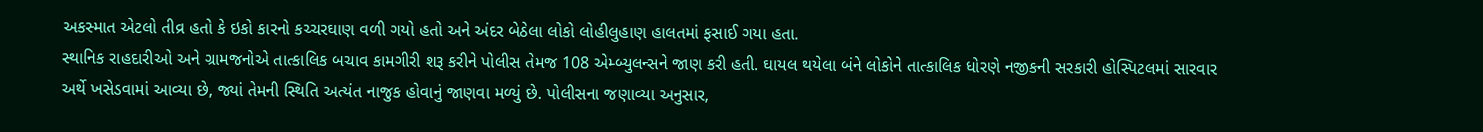અકસ્માત એટલો તીવ્ર હતો કે ઇકો કારનો કચ્ચરઘાણ વળી ગયો હતો અને અંદર બેઠેલા લોકો લોહીલુહાણ હાલતમાં ફસાઈ ગયા હતા.
સ્થાનિક રાહદારીઓ અને ગ્રામજનોએ તાત્કાલિક બચાવ કામગીરી શરૂ કરીને પોલીસ તેમજ 108 એમ્બ્યુલન્સને જાણ કરી હતી. ઘાયલ થયેલા બંને લોકોને તાત્કાલિક ધોરણે નજીકની સરકારી હોસ્પિટલમાં સારવાર અર્થે ખસેડવામાં આવ્યા છે, જ્યાં તેમની સ્થિતિ અત્યંત નાજુક હોવાનું જાણવા મળ્યું છે. પોલીસના જણાવ્યા અનુસાર,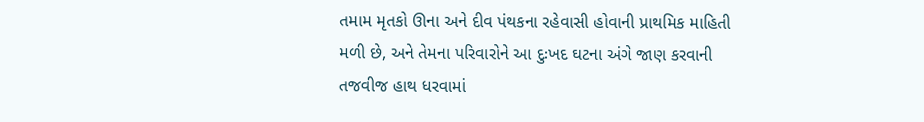તમામ મૃતકો ઊના અને દીવ પંથકના રહેવાસી હોવાની પ્રાથમિક માહિતી મળી છે, અને તેમના પરિવારોને આ દુઃખદ ઘટના અંગે જાણ કરવાની તજવીજ હાથ ધરવામાં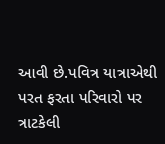આવી છે.પવિત્ર યાત્રાએથી પરત ફરતા પરિવારો પર ત્રાટકેલી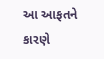આ આફતને કારણે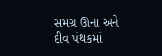સમગ્ર ઊના અને દીવ પંથકમાં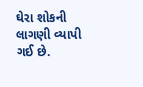ઘેરા શોકની લાગણી વ્યાપી ગઈ છે.